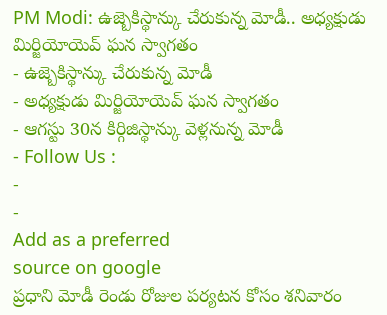PM Modi: ఉజ్బెకిస్థాన్కు చేరుకున్న మోడీ.. అధ్యక్షుడు మిర్జియోయెవ్ ఘన స్వాగతం
- ఉజ్బెకిస్థాన్కు చేరుకున్న మోడీ
- అధ్యక్షుడు మిర్జియోయెవ్ ఘన స్వాగతం
- ఆగస్టు 30న కిర్గిజిస్థాన్కు వెళ్లనున్న మోడీ
- Follow Us :
-
-
Add as a preferred
source on google
ప్రధాని మోడీ రెండు రోజుల పర్యటన కోసం శనివారం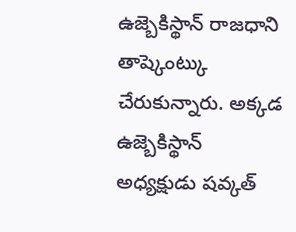ఉజ్బెకిస్థాన్ రాజధాని తాష్కెంట్కు చేరుకున్నారు. అక్కడ ఉజ్బెకిస్థాన్ అధ్యక్షుడు షవ్కత్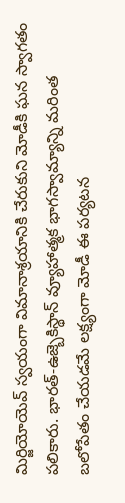మిర్జియోయెవ్ స్వయంగా విమానాశ్రయానికి చేరుకుని మోడీకి ఘన స్వాగతం పలికారు. భారత్-ఉజ్బెకిస్థాన్ వ్యూహాత్మక భాగస్వామ్యాన్ని మరింత బలోపేతం చేయడమే లక్ష్యంగా మోడీ ఈ పర్యటన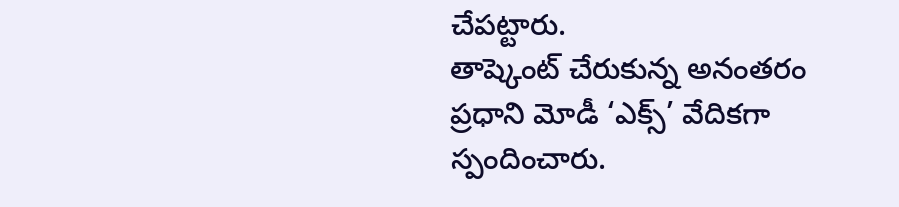చేపట్టారు.
తాష్కెంట్ చేరుకున్న అనంతరం ప్రధాని మోడీ ‘ఎక్స్’ వేదికగా స్పందించారు.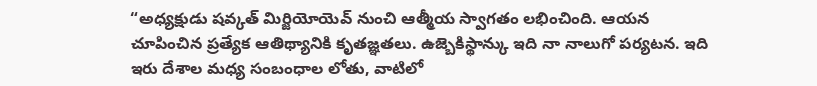“అధ్యక్షుడు షవ్కత్ మిర్జియోయెవ్ నుంచి ఆత్మీయ స్వాగతం లభించింది. ఆయన చూపించిన ప్రత్యేక ఆతిథ్యానికి కృతజ్ఞతలు. ఉజ్బెకిస్థాన్కు ఇది నా నాలుగో పర్యటన. ఇది ఇరు దేశాల మధ్య సంబంధాల లోతు, వాటిలో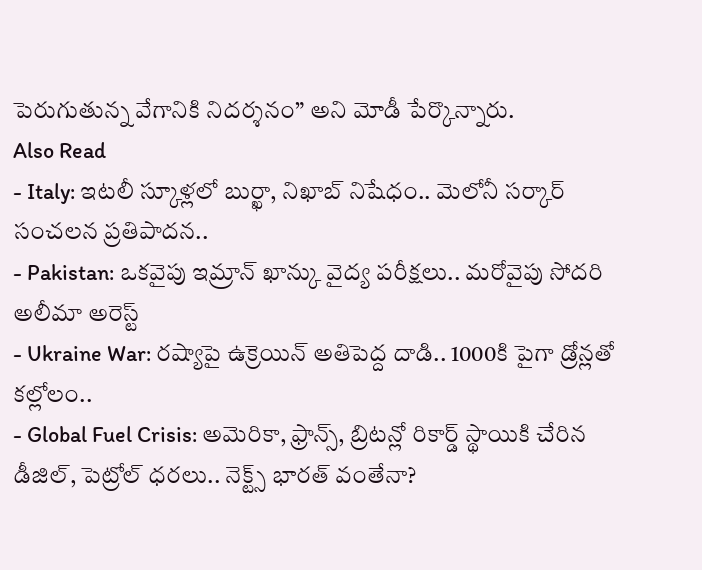పెరుగుతున్న వేగానికి నిదర్శనం” అని మోడీ పేర్కొన్నారు.
Also Read
- Italy: ఇటలీ స్కూళ్లలో బుర్ఖా, నిఖాబ్ నిషేధం.. మెలోనీ సర్కార్ సంచలన ప్రతిపాదన..
- Pakistan: ఒకవైపు ఇమ్రాన్ ఖాన్కు వైద్య పరీక్షలు.. మరోవైపు సోదరి అలీమా అరెస్ట్
- Ukraine War: రష్యాపై ఉక్రెయిన్ అతిపెద్ద దాడి.. 1000కి పైగా డ్రోన్లతో కల్లోలం..
- Global Fuel Crisis: అమెరికా, ఫ్రాన్స్, బ్రిటన్లో రికార్డ్ స్థాయికి చేరిన డీజిల్, పెట్రోల్ ధరలు.. నెక్ట్స్ భారత్ వంతేనా?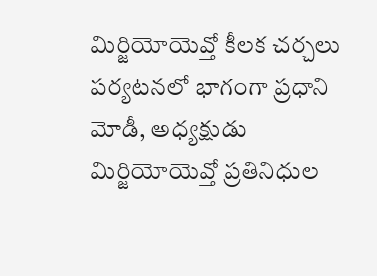మిర్జియోయెవ్తో కీలక చర్చలు
పర్యటనలో భాగంగా ప్రధాని మోడీ, అధ్యక్షుడు మిర్జియోయెవ్తో ప్రతినిధుల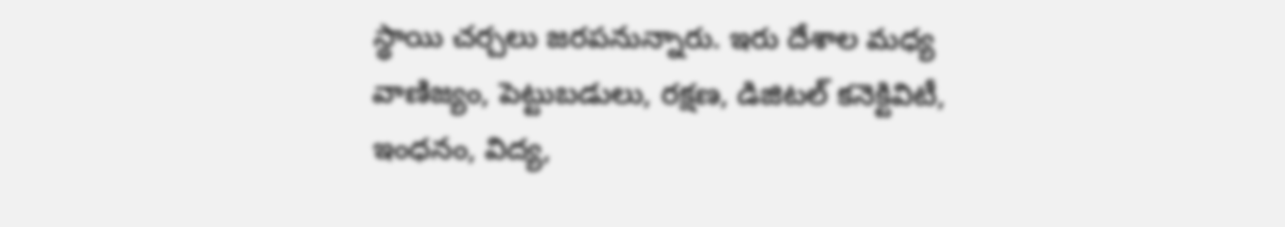స్థాయి చర్చలు జరపనున్నారు. ఇరు దేశాల మధ్య వాణిజ్యం, పెట్టుబడులు, రక్షణ, డిజిటల్ కనెక్టివిటీ, ఇంధనం, విద్య,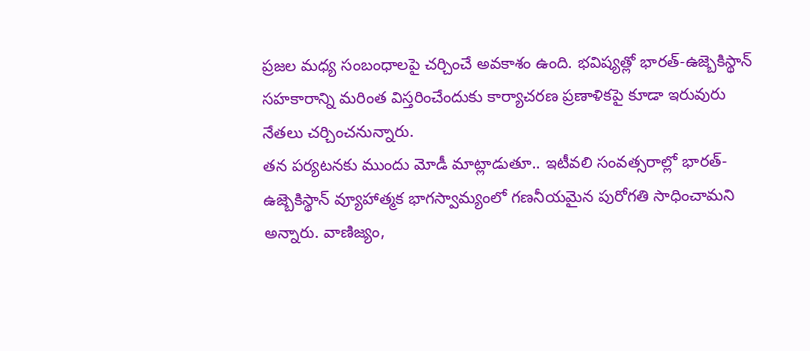ప్రజల మధ్య సంబంధాలపై చర్చించే అవకాశం ఉంది. భవిష్యత్లో భారత్-ఉజ్బెకిస్థాన్ సహకారాన్ని మరింత విస్తరించేందుకు కార్యాచరణ ప్రణాళికపై కూడా ఇరువురు నేతలు చర్చించనున్నారు.
తన పర్యటనకు ముందు మోడీ మాట్లాడుతూ.. ఇటీవలి సంవత్సరాల్లో భారత్-ఉజ్బెకిస్థాన్ వ్యూహాత్మక భాగస్వామ్యంలో గణనీయమైన పురోగతి సాధించామని అన్నారు. వాణిజ్యం,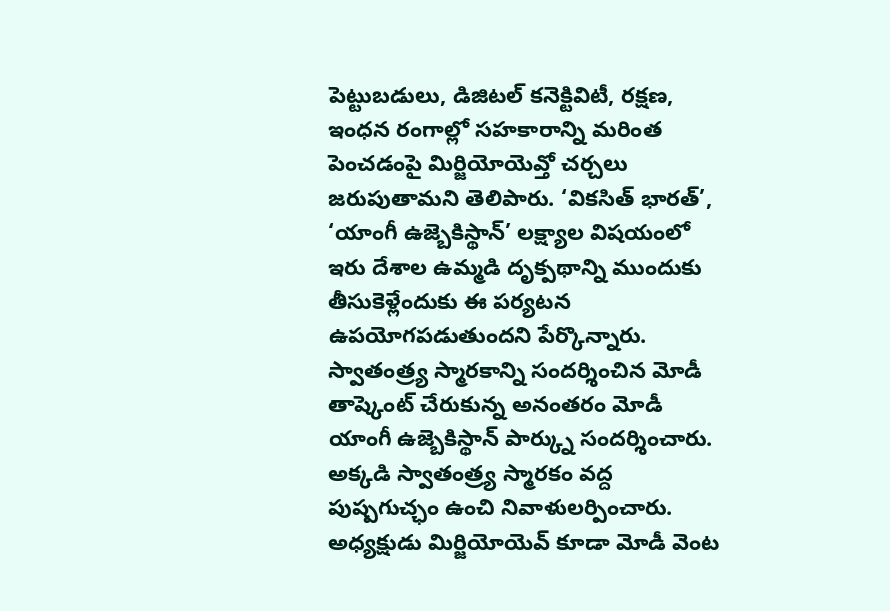పెట్టుబడులు, డిజిటల్ కనెక్టివిటీ, రక్షణ, ఇంధన రంగాల్లో సహకారాన్ని మరింత పెంచడంపై మిర్జియోయెవ్తో చర్చలు జరుపుతామని తెలిపారు. ‘వికసిత్ భారత్’, ‘యాంగీ ఉజ్బెకిస్థాన్’ లక్ష్యాల విషయంలో ఇరు దేశాల ఉమ్మడి దృక్పథాన్ని ముందుకు తీసుకెళ్లేందుకు ఈ పర్యటన ఉపయోగపడుతుందని పేర్కొన్నారు.
స్వాతంత్ర్య స్మారకాన్ని సందర్శించిన మోడీ
తాష్కెంట్ చేరుకున్న అనంతరం మోడీ యాంగీ ఉజ్బెకిస్థాన్ పార్క్ను సందర్శించారు. అక్కడి స్వాతంత్ర్య స్మారకం వద్ద పుష్పగుచ్ఛం ఉంచి నివాళులర్పించారు. అధ్యక్షుడు మిర్జియోయెవ్ కూడా మోడీ వెంట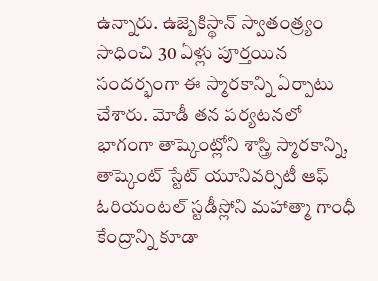ఉన్నారు. ఉజ్బెకిస్థాన్ స్వాతంత్ర్యం సాధించి 30 ఏళ్లు పూర్తయిన సందర్భంగా ఈ స్మారకాన్ని ఏర్పాటు చేశారు. మోడీ తన పర్యటనలో భాగంగా తాష్కెంట్లోని శాస్త్రి స్మారకాన్ని, తాష్కెంట్ స్టేట్ యూనివర్సిటీ ఆఫ్ ఓరియంటల్ స్టడీస్లోని మహాత్మా గాంధీ కేంద్రాన్ని కూడా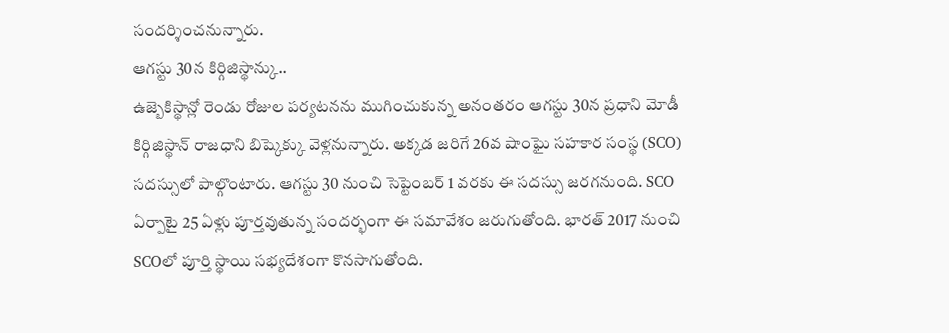సందర్శించనున్నారు.
ఆగస్టు 30న కిర్గిజిస్థాన్కు..
ఉజ్బెకిస్థాన్లో రెండు రోజుల పర్యటనను ముగించుకున్న అనంతరం ఆగస్టు 30న ప్రధాని మోడీ కిర్గిజిస్థాన్ రాజధాని బిష్కెక్కు వెళ్లనున్నారు. అక్కడ జరిగే 26వ షాంఘై సహకార సంస్థ (SCO) సదస్సులో పాల్గొంటారు. ఆగస్టు 30 నుంచి సెప్టెంబర్ 1 వరకు ఈ సదస్సు జరగనుంది. SCO ఏర్పాటై 25 ఏళ్లు పూర్తవుతున్న సందర్భంగా ఈ సమావేశం జరుగుతోంది. భారత్ 2017 నుంచి SCOలో పూర్తి స్థాయి సభ్యదేశంగా కొనసాగుతోంది.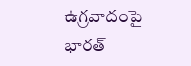ఉగ్రవాదంపై భారత్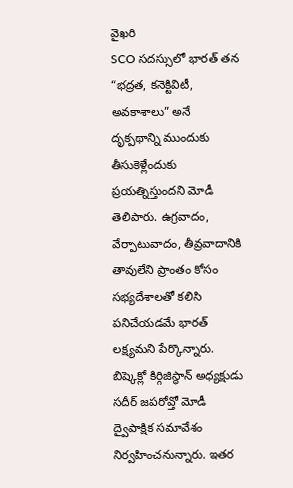వైఖరి
SCO సదస్సులో భారత్ తన “భద్రత, కనెక్టివిటీ, అవకాశాలు” అనే దృక్పథాన్ని ముందుకు తీసుకెళ్లేందుకు ప్రయత్నిస్తుందని మోడీ తెలిపారు. ఉగ్రవాదం, వేర్పాటువాదం, తీవ్రవాదానికి తావులేని ప్రాంతం కోసం సభ్యదేశాలతో కలిసి పనిచేయడమే భారత్ లక్ష్యమని పేర్కొన్నారు. బిష్కెక్లో కిర్గిజిస్థాన్ అధ్యక్షుడు సదీర్ జపరోవ్తో మోడీ ద్వైపాక్షిక సమావేశం నిర్వహించనున్నారు. ఇతర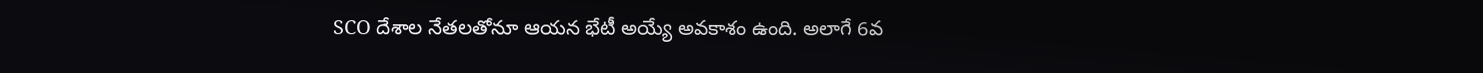SCO దేశాల నేతలతోనూ ఆయన భేటీ అయ్యే అవకాశం ఉంది. అలాగే 6వ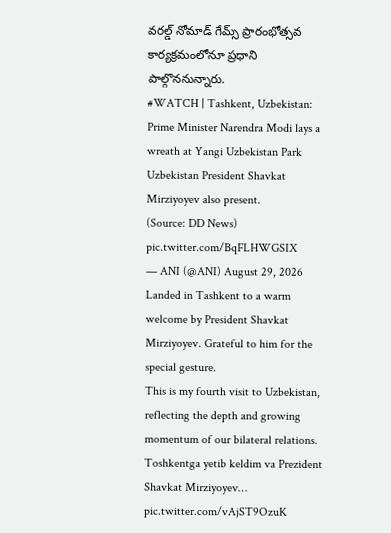వరల్డ్ నోమాడ్ గేమ్స్ ప్రారంభోత్సవ కార్యక్రమంలోనూ ప్రధాని పాల్గొననున్నారు.
#WATCH | Tashkent, Uzbekistan: Prime Minister Narendra Modi lays a wreath at Yangi Uzbekistan Park
Uzbekistan President Shavkat Mirziyoyev also present.
(Source: DD News) pic.twitter.com/BqFLHWGSIX
— ANI (@ANI) August 29, 2026
Landed in Tashkent to a warm welcome by President Shavkat Mirziyoyev. Grateful to him for the special gesture.
This is my fourth visit to Uzbekistan, reflecting the depth and growing momentum of our bilateral relations.
Toshkentga yetib keldim va Prezident Shavkat Mirziyoyev… pic.twitter.com/vAjST9OzuK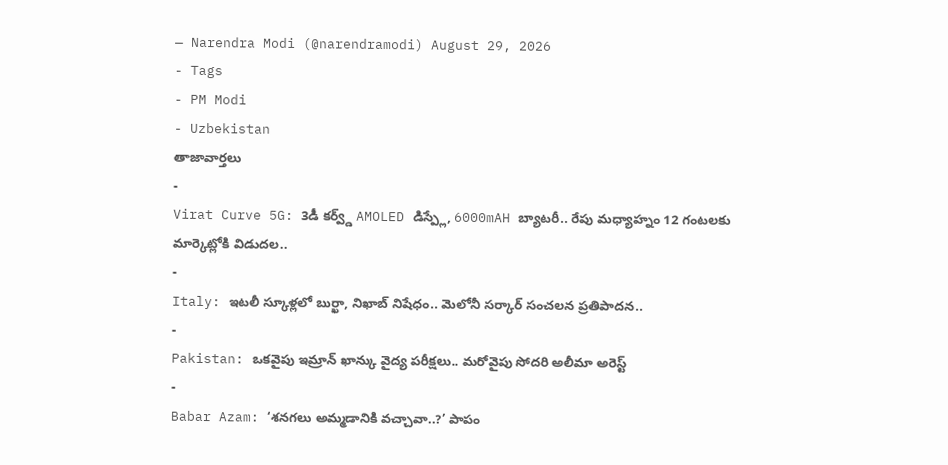— Narendra Modi (@narendramodi) August 29, 2026
- Tags
- PM Modi
- Uzbekistan
తాజావార్తలు
-
Virat Curve 5G: 3డీ కర్వ్డ్ AMOLED డిస్ప్లే, 6000mAH బ్యాటరీ.. రేపు మధ్యాహ్నం 12 గంటలకు మార్కెట్లోకి విడుదల..
-
Italy: ఇటలీ స్కూళ్లలో బుర్ఖా, నిఖాబ్ నిషేధం.. మెలోనీ సర్కార్ సంచలన ప్రతిపాదన..
-
Pakistan: ఒకవైపు ఇమ్రాన్ ఖాన్కు వైద్య పరీక్షలు.. మరోవైపు సోదరి అలీమా అరెస్ట్
-
Babar Azam: ‘శనగలు అమ్మడానికి వచ్చావా..?’ పాపం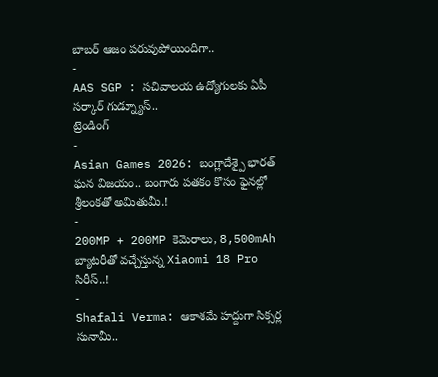బాబర్ ఆజం పరువుపోయిందిగా..
-
AAS SGP : సచివాలయ ఉద్యోగులకు ఏపీ సర్కార్ గుడ్న్యూస్..
ట్రెండింగ్
-
Asian Games 2026: బంగ్లాదేశ్పై భారత్ ఘన విజయం.. బంగారు పతకం కొసం ఫైనల్లో శ్రీలంకతో అమితుమీ.!
-
200MP + 200MP కెమెరాలు, 8,500mAh బ్యాటరీతో వచ్చేస్తున్న Xiaomi 18 Pro సిరీస్..!
-
Shafali Verma: ఆకాశమే హద్దుగా సిక్సర్ల సునామీ..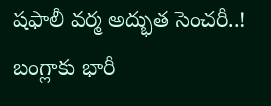షఫాలీ వర్మ అద్భుత సెంచరీ..! బంగ్లాకు భారీ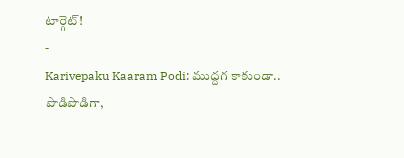టార్గెట్!
-
Karivepaku Kaaram Podi: ముద్దగ కాకుండా.. పొడిపొడిగా,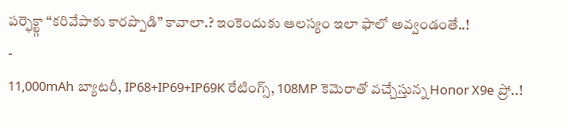పర్ఫెక్ట్గా “కరివేపాకు కారప్పొడి” కావాలా.? ఇంకెందుకు ఆలస్యం ఇలా ఫాలో అవ్వండంతే..!
-
11,000mAh బ్యాటరీ, IP68+IP69+IP69K రేటింగ్స్, 108MP కెమెరాతో వచ్చేస్తున్న Honor X9e ప్రో..!